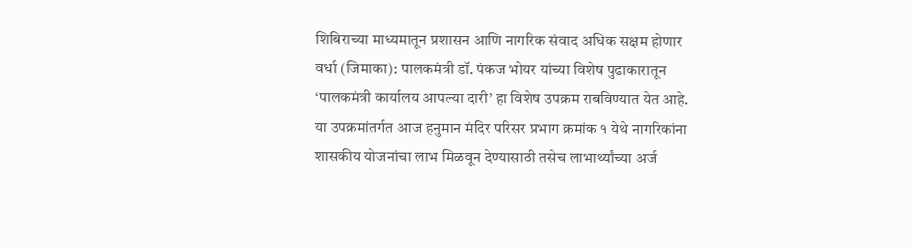शिबिराच्या माध्यमातून प्रशासन आणि नागरिक संवाद अधिक सक्षम होणार
वर्धा (जिमाका): पालकमंत्री डॉ. पंकज भोयर यांच्या विशेष पुढाकारातून ‘पालकमंत्री कार्यालय आपल्या दारी’ हा विशेष उपक्रम राबविण्यात येत आहे. या उपक्रमांतर्गत आज हनुमान मंदिर परिसर प्रभाग क्रमांक १ येथे नागरिकांना शासकीय योजनांचा लाभ मिळवून देण्यासाठी तसेच लाभार्थ्यांच्या अर्ज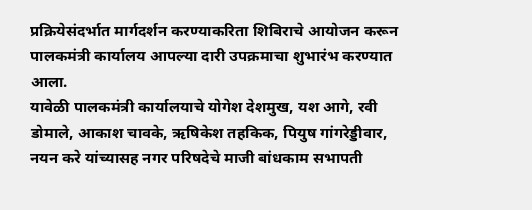प्रक्रियेसंदर्भात मार्गदर्शन करण्याकरिता शिबिराचे आयोजन करून पालकमंत्री कार्यालय आपल्या दारी उपक्रमाचा शुभारंभ करण्यात आला.
यावेळी पालकमंत्री कार्यालयाचे योगेश देशमुख, यश आगे, रवी डोमाले, आकाश चावके, ऋषिकेश तहकिक, पियुष गांगरेड्डीवार, नयन करे यांच्यासह नगर परिषदेचे माजी बांधकाम सभापती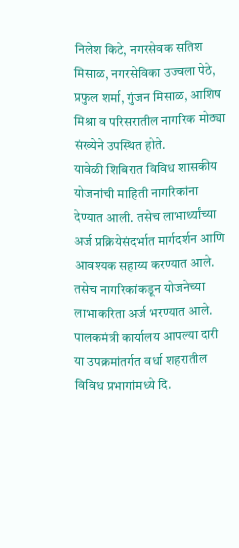निलेश किटे, नगरसेवक सतिश मिसाळ, नगरसेविका उज्वला पेठे, प्रफुल शर्मा, गुंजन मिसाळ, आशिष मिश्रा व परिसरातील नागरिक मोठ्या संख्येने उपस्थित होते.
यावेळी शिबिरात विविध शासकीय योजनांची माहिती नागरिकांना देण्यात आली. तसेच लाभार्थ्यांच्या अर्ज प्रक्रियेसंदर्भात मार्गदर्शन आणि आवश्यक सहाय्य करण्यात आले. तसेच नागरिकांकडून योजनेच्या लाभाकरिता अर्ज भरण्यात आले. पालकमंत्री कार्यालय आपल्या दारी या उपक्रमांतर्गत वर्धा शहरातील विविध प्रभागांमध्ये दि.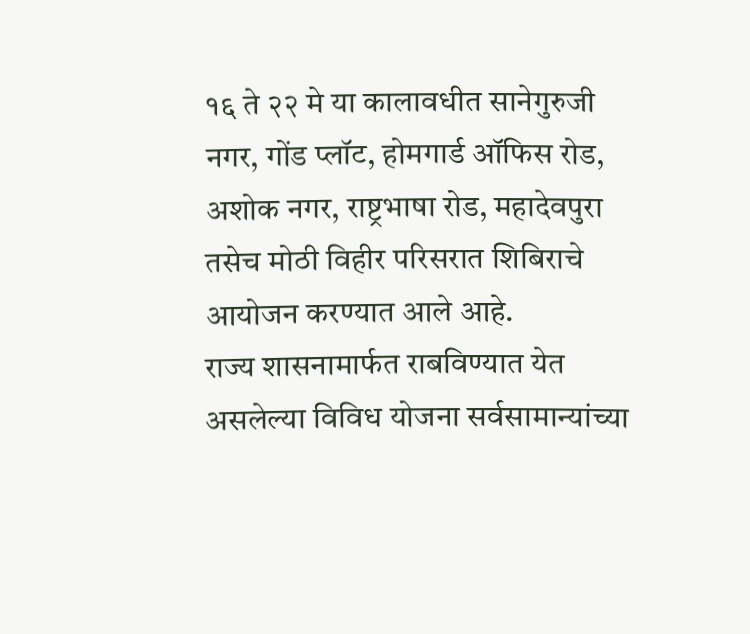१६ ते २२ मे या कालावधीत सानेगुरुजी नगर, गोंड प्लॉट, होमगार्ड ऑफिस रोड, अशोक नगर, राष्ट्रभाषा रोड, महादेवपुरा तसेच मोठी विहीर परिसरात शिबिराचे आयोजन करण्यात आले आहे.
राज्य शासनामार्फत राबविण्यात येत असलेल्या विविध योजना सर्वसामान्यांच्या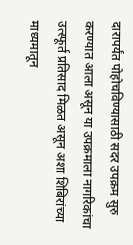दारापर्यंत पोहोचविण्यासाठी सदर उपक्रम सुरु करण्यात आला असून या उपक्रमाला नागरिकांचा उत्स्फूर्त प्रतिसाद मिळत असून अशा शिबिरांच्या माध्यमातून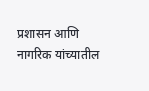प्रशासन आणि नागरिक यांच्यातील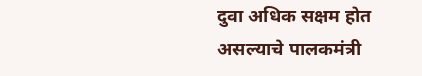दुवा अधिक सक्षम होत असल्याचे पालकमंत्री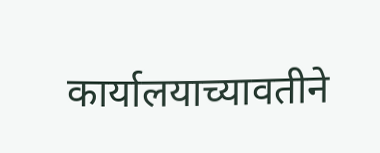कार्यालयाच्यावतीने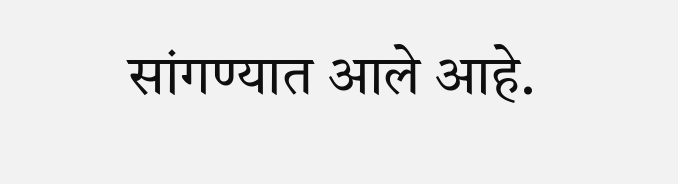सांगण्यात आले आहे.